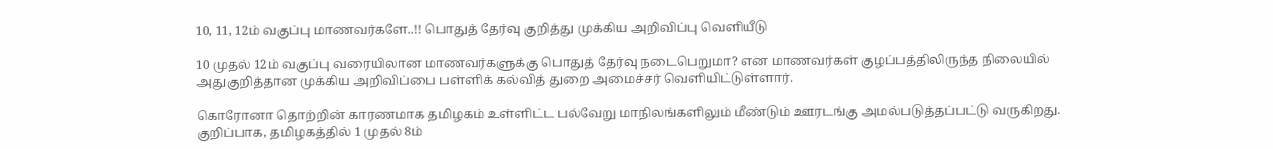10, 11, 12ம் வகுப்பு மாணவர்களே..!! பொதுத் தேர்வு குறித்து முக்கிய அறிவிப்பு வெளியீடு

10 முதல் 12ம் வகுப்பு வரையிலான மாணவர்களுக்கு பொதுத் தேர்வு நடைபெறுமா? என மாணவர்கள் குழப்பத்திலிருந்த நிலையில் அதுகுறித்தான முக்கிய அறிவிப்பை பள்ளிக் கல்வித் துறை அமைச்சர் வெளியிட்டுள்ளார்.

கொரோனா தொற்றின் காரணமாக தமிழகம் உள்ளிட்ட பல்வேறு மாநிலங்களிலும் மீண்டும் ஊரடங்கு அமல்படுத்தப்பட்டு வருகிறது. குறிப்பாக, தமிழகத்தில் 1 முதல் 8ம்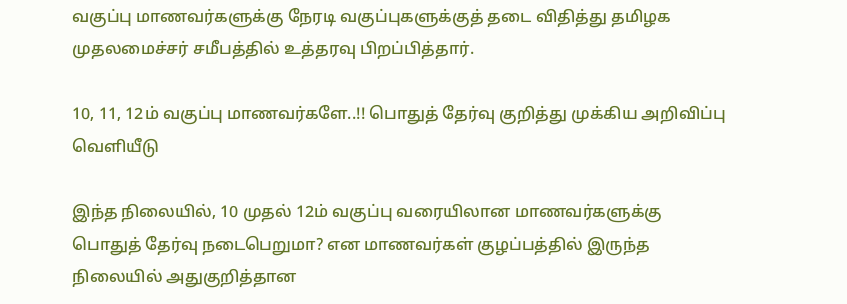வகுப்பு மாணவர்களுக்கு நேரடி வகுப்புகளுக்குத் தடை விதித்து தமிழக முதலமைச்சர் சமீபத்தில் உத்தரவு பிறப்பித்தார்.

10, 11, 12ம் வகுப்பு மாணவர்களே..!! பொதுத் தேர்வு குறித்து முக்கிய அறிவிப்பு வெளியீடு

இந்த நிலையில், 10 முதல் 12ம் வகுப்பு வரையிலான மாணவர்களுக்கு பொதுத் தேர்வு நடைபெறுமா? என மாணவர்கள் குழப்பத்தில் இருந்த நிலையில் அதுகுறித்தான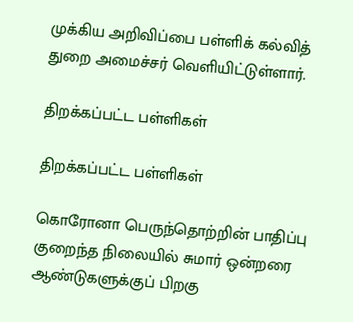முக்கிய அறிவிப்பை பள்ளிக் கல்வித் துறை அமைச்சர் வெளியிட்டுள்ளார்.

திறக்கப்பட்ட பள்ளிகள்

திறக்கப்பட்ட பள்ளிகள்

கொரோனா பெருந்தொற்றின் பாதிப்பு குறைந்த நிலையில் சுமார் ஒன்றரை ஆண்டுகளுக்குப் பிறகு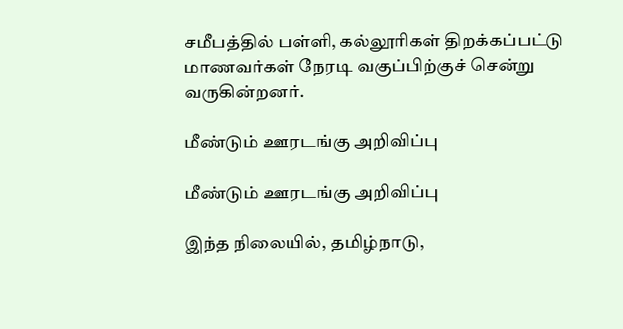சமீபத்தில் பள்ளி, கல்லூரிகள் திறக்கப்பட்டு மாணவர்கள் நேரடி வகுப்பிற்குச் சென்று வருகின்றனர்.

மீண்டும் ஊரடங்கு அறிவிப்பு

மீண்டும் ஊரடங்கு அறிவிப்பு

இந்த நிலையில், தமிழ்நாடு,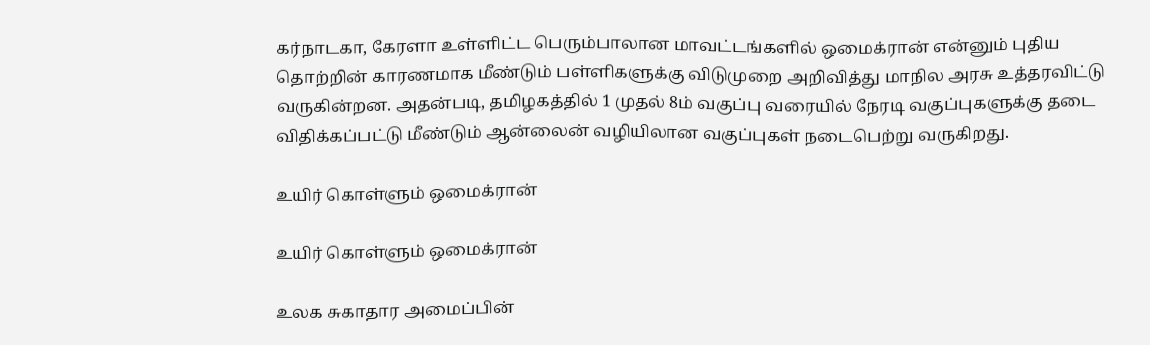கர்நாடகா, கேரளா உள்ளிட்ட பெரும்பாலான மாவட்டங்களில் ஒமைக்ரான் என்னும் புதிய தொற்றின் காரணமாக மீண்டும் பள்ளிகளுக்கு விடுமுறை அறிவித்து மாநில அரசு உத்தரவிட்டு வருகின்றன. அதன்படி, தமிழகத்தில் 1 முதல் 8ம் வகுப்பு வரையில் நேரடி வகுப்புகளுக்கு தடை விதிக்கப்பட்டு மீண்டும் ஆன்லைன் வழியிலான வகுப்புகள் நடைபெற்று வருகிறது.

உயிர் கொள்ளும் ஒமைக்ரான்

உயிர் கொள்ளும் ஒமைக்ரான்

உலக சுகாதார அமைப்பின்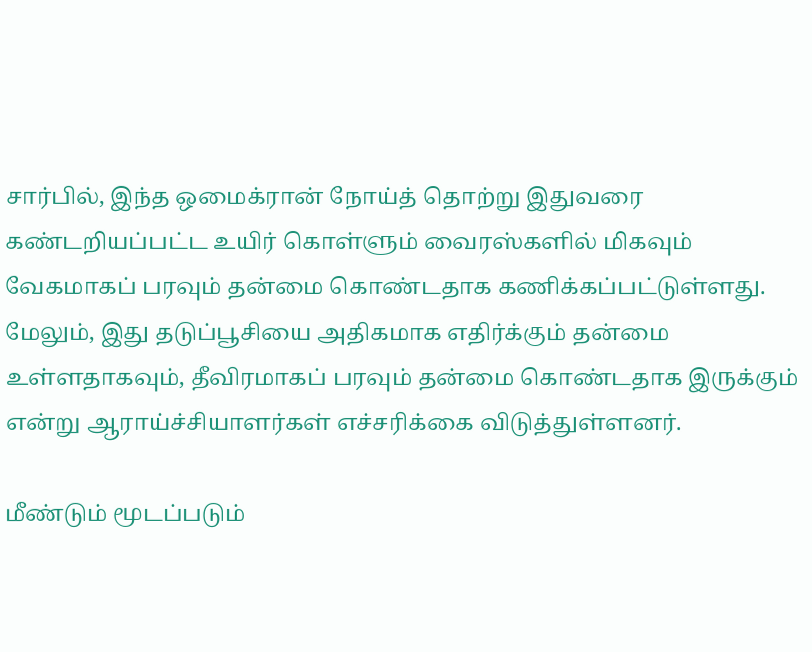சார்பில், இந்த ஒமைக்ரான் நோய்த் தொற்று இதுவரை கண்டறியப்பட்ட உயிர் கொள்ளும் வைரஸ்களில் மிகவும் வேகமாகப் பரவும் தன்மை கொண்டதாக கணிக்கப்பட்டுள்ளது. மேலும், இது தடுப்பூசியை அதிகமாக எதிர்க்கும் தன்மை உள்ளதாகவும், தீவிரமாகப் பரவும் தன்மை கொண்டதாக இருக்கும் என்று ஆராய்ச்சியாளர்கள் எச்சரிக்கை விடுத்துள்ளனர்.

மீண்டும் மூடப்படும்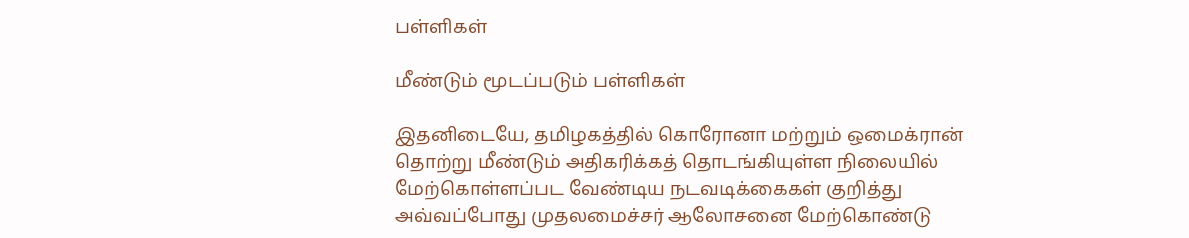பள்ளிகள்

மீண்டும் மூடப்படும் பள்ளிகள்

இதனிடையே, தமிழகத்தில் கொரோனா மற்றும் ஒமைக்ரான் தொற்று மீண்டும் அதிகரிக்கத் தொடங்கியுள்ள நிலையில் மேற்கொள்ளப்பட வேண்டிய நடவடிக்கைகள் குறித்து அவ்வப்போது முதலமைச்சர் ஆலோசனை மேற்கொண்டு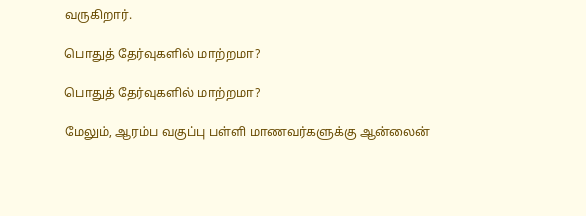வருகிறார்.

பொதுத் தேர்வுகளில் மாற்றமா?

பொதுத் தேர்வுகளில் மாற்றமா?

மேலும், ஆரம்ப வகுப்பு பள்ளி மாணவர்களுக்கு ஆன்லைன்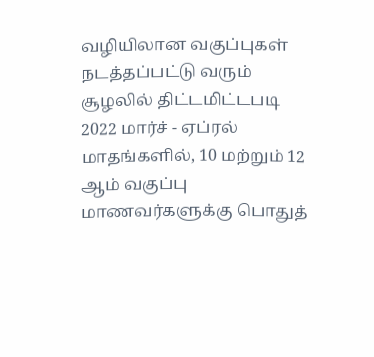வழியிலான வகுப்புகள் நடத்தப்பட்டு வரும் சூழலில் திட்டமிட்டபடி 2022 மார்ச் - ஏப்ரல் மாதங்களில், 10 மற்றும் 12 ஆம் வகுப்பு மாணவர்களுக்கு பொதுத்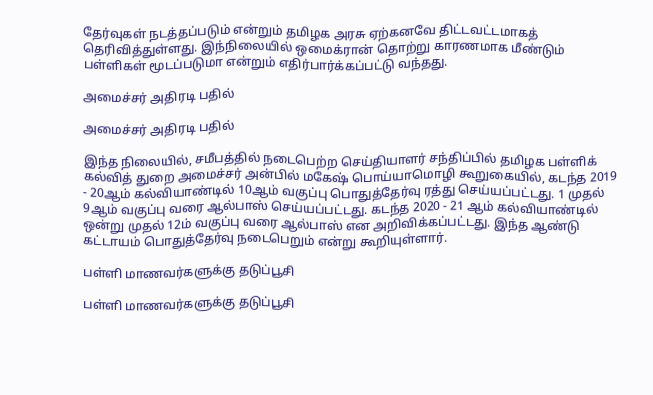தேர்வுகள் நடத்தப்படும் என்றும் தமிழக அரசு ஏற்கனவே திட்டவட்டமாகத் தெரிவித்துள்ளது. இந்நிலையில் ஒமைக்ரான் தொற்று காரணமாக மீண்டும் பள்ளிகள் மூடப்படுமா என்றும் எதிர்பார்க்கப்பட்டு வந்தது.

அமைச்சர் அதிரடி பதில்

அமைச்சர் அதிரடி பதில்

இந்த நிலையில், சமீபத்தில் நடைபெற்ற செய்தியாளர் சந்திப்பில் தமிழக பள்ளிக் கல்வித் துறை அமைச்சர் அன்பில் மகேஷ் பொய்யாமொழி கூறுகையில், கடந்த 2019 - 20ஆம் கல்வியாண்டில் 10ஆம் வகுப்பு பொதுத்தேர்வு ரத்து செய்யப்பட்டது. 1 முதல் 9ஆம் வகுப்பு வரை ஆல்பாஸ் செய்யப்பட்டது. கடந்த 2020 - 21 ஆம் கல்வியாண்டில் ஒன்று முதல் 12ம் வகுப்பு வரை ஆல்பாஸ் என அறிவிக்கப்பட்டது. இந்த ஆண்டு கட்டாயம் பொதுத்தேர்வு நடைபெறும் என்று கூறியுள்ளார்.

பள்ளி மாணவர்களுக்கு தடுப்பூசி

பள்ளி மாணவர்களுக்கு தடுப்பூசி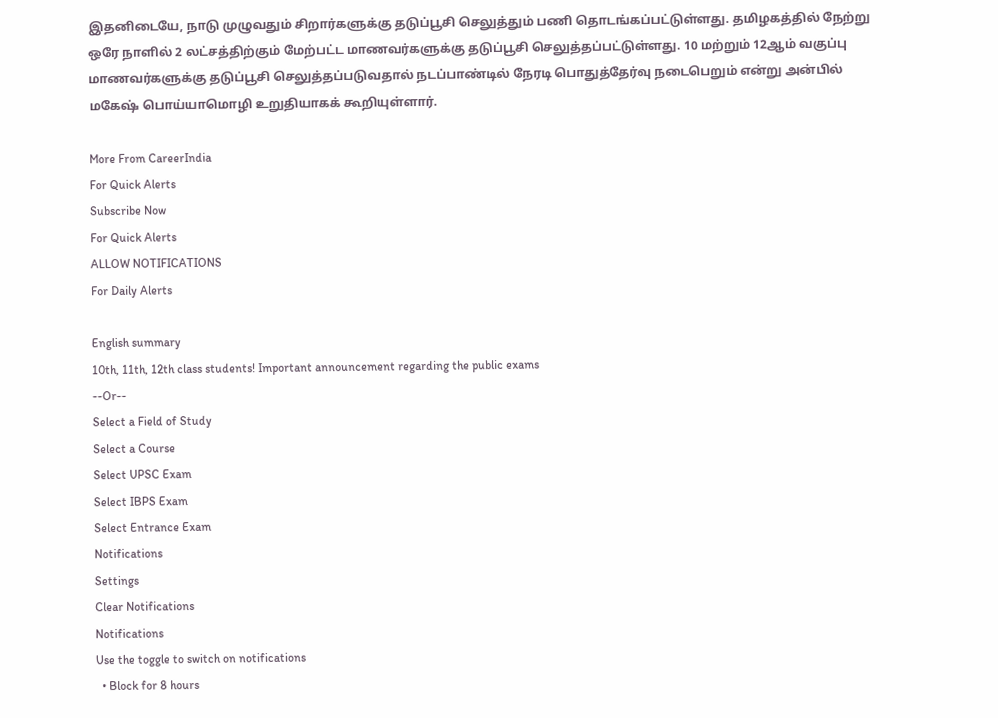இதனிடையே, நாடு முழுவதும் சிறார்களுக்கு தடுப்பூசி செலுத்தும் பணி தொடங்கப்பட்டுள்ளது. தமிழகத்தில் நேற்று ஒரே நாளில் 2 லட்சத்திற்கும் மேற்பட்ட மாணவர்களுக்கு தடுப்பூசி செலுத்தப்பட்டுள்ளது. 10 மற்றும் 12ஆம் வகுப்பு மாணவர்களுக்கு தடுப்பூசி செலுத்தப்படுவதால் நடப்பாண்டில் நேரடி பொதுத்தேர்வு நடைபெறும் என்று அன்பில் மகேஷ் பொய்யாமொழி உறுதியாகக் கூறியுள்ளார்.

More From CareerIndia
For Quick Alerts
Subscribe Now
For Quick Alerts
ALLOW NOTIFICATIONS
For Daily Alerts

English summary
10th, 11th, 12th class students! Important announcement regarding the public exams
--Or--
Select a Field of Study
Select a Course
Select UPSC Exam
Select IBPS Exam
Select Entrance Exam
Notifications
Settings
Clear Notifications
Notifications
Use the toggle to switch on notifications
  • Block for 8 hours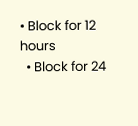• Block for 12 hours
  • Block for 24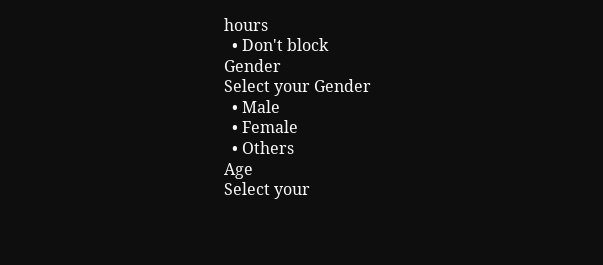hours
  • Don't block
Gender
Select your Gender
  • Male
  • Female
  • Others
Age
Select your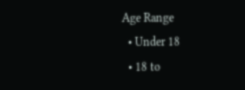Age Range
  • Under 18
  • 18 to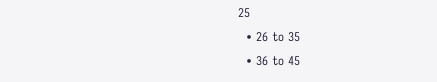25
  • 26 to 35
  • 36 to 45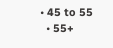• 45 to 55
  • 55+